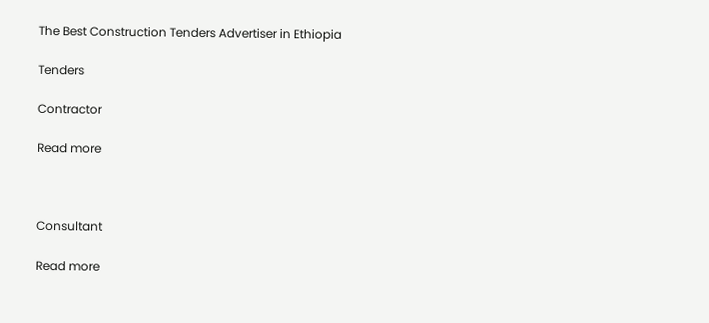The Best Construction Tenders Advertiser in Ethiopia

Tenders

Contractor

Read more



Consultant

Read more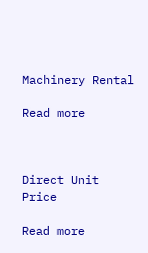Machinery Rental

Read more



Direct Unit Price

Read more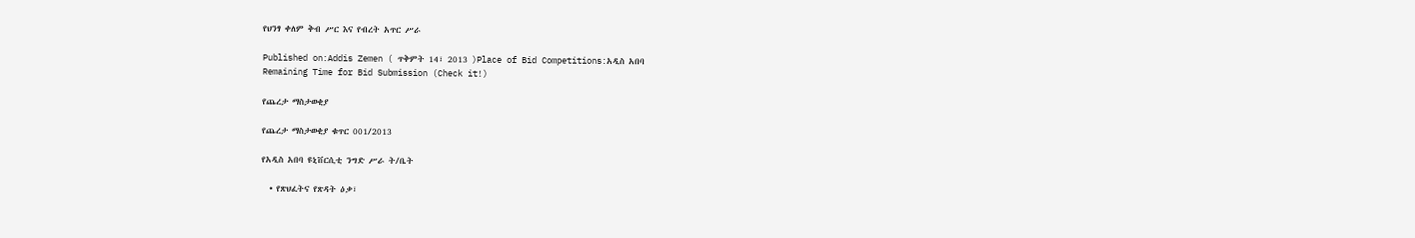የህንፃ ቀለም ቅብ ሥር እና የብረት አጥር ሥራ

Published on:Addis Zemen ( ጥቅምት 14፣ 2013 )Place of Bid Competitions:አዲስ አበባ
Remaining Time for Bid Submission (Check it!)

የጨረታ ማስታወቂያ

የጨረታ ማስታወቂያ ቁጥር 001/2013

የአዲስ አበባ ዩኒቨርሲቲ ንግድ ሥራ ት/ቤት

  • የጽህፈትና የጽዳት ዕቃ፣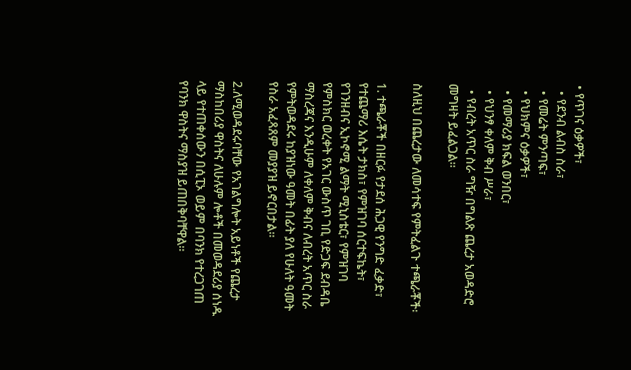• የጥገና ዕቃዎች፣
  • የደንብ ልብስ ስራ፣
  • የመሬት ምንጣፍ፣
  • የህክምና ዕቃዎች፣
  • የመማሪያ ክፍል ወንበር፣
  • የህንፃ ቀለም ቅብ ሥራ፣
  • የብረት አጥር ስራ ግዥ በግልጽ ጨረታ አወዳድሮ መግዛት ይፈልጋል።

ስለዚህ በጨረታው ለመሳተፍ የምትፈልጉ ተጫራቾች፡

1. ተጫራቾች በዘርፉ የታደሰ ሕጋዊ የንግድ ፈቃድ፣ የተጨማሪ እሴት ታክስ፣ የምዝገባ ሰርተፍኬት፣ የገንዘብና ኢኮኖሚ ልማት ሚኒስቴር፣ የምዝገባ የምስክር ወረቀት የአገር ውስጥ ገቢ የድጋፍ ደብዳቤ ማስረጃና እንዲሁም ለቀለም ቅብና ለብረት አጥር ስራ የምትወዳደሩ ከያዝነው ዓመት በፊት ያለ የሁለት ዓመት የስራ አፈጻጸም መያያዝ ይኖርበታል።

2.ለሚወዳደሩባቸው የአገልግሎት አይነቶች የጨረታ ማስከበሪያ ዋስትና ለሁሉም ሎቶች በመወዳደሪያ ሰነዱ ላይ የተጠቀሰውን በሲፒኦ ወይም በባንክ የተረጋገጠ የባንክ ዋስትና ማስያዝ ይጠበቅባቸዋል።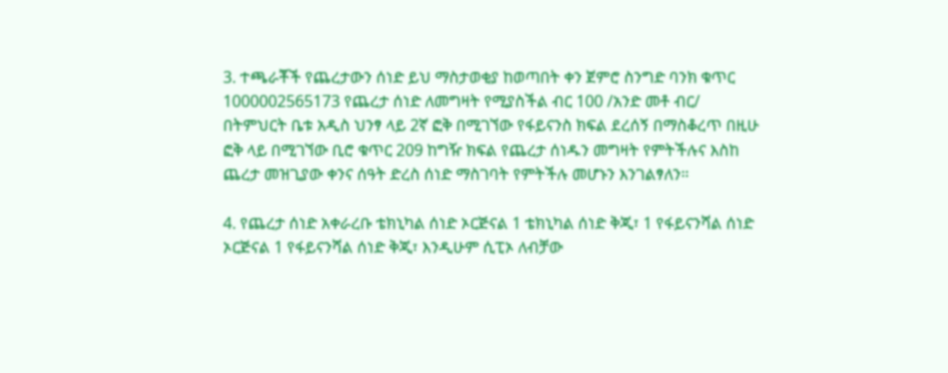3. ተጫራቾች የጨረታውን ሰነድ ይህ ማስታወቂያ ከወጣበት ቀን ጀምሮ ስንግድ ባንክ ቁጥር 1000002565173 የጨረታ ሰነድ ለመግዛት የሚያስችል ብር 100 /አንድ መቶ ብር/ በትምህርት ቤቱ አዲስ ህንፃ ላይ 2ኛ ፎቅ በሚገኘው የፋይናንስ ክፍል ደረሰኝ በማስቆረጥ በዚሁ ፎቅ ላይ በሚገኘው ቢሮ ቁጥር 209 ከግዥ ክፍል የጨረታ ሰነዱን መግዛት የምትችሉና እስከ ጨረታ መዝጊያው ቀንና ሰዓት ድረስ ሰነድ ማስገባት የምትችሉ መሆኑን እንገልፃለን።

4. የጨረታ ሰነድ አቀራረቡ ቴክኒካል ሰነድ ኦርጅናል 1 ቴክኒካል ሰነድ ቅጂ፣ 1 የፋይናንሻል ሰነድ ኦርጅናል 1 የፋይናንሻል ሰነድ ቅጂ፣ እንዲሁም ሲፒኦ ለብቻው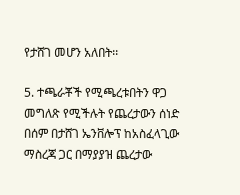የታሸገ መሆን አለበት፡፡

5. ተጫራቾች የሚጫረቱበትን ዋጋ መግለጽ የሚችሉት የጨረታውን ሰነድ በሰም በታሸገ ኤንቨሎፕ ከአስፈላጊው ማስረጃ ጋር በማያያዝ ጨረታው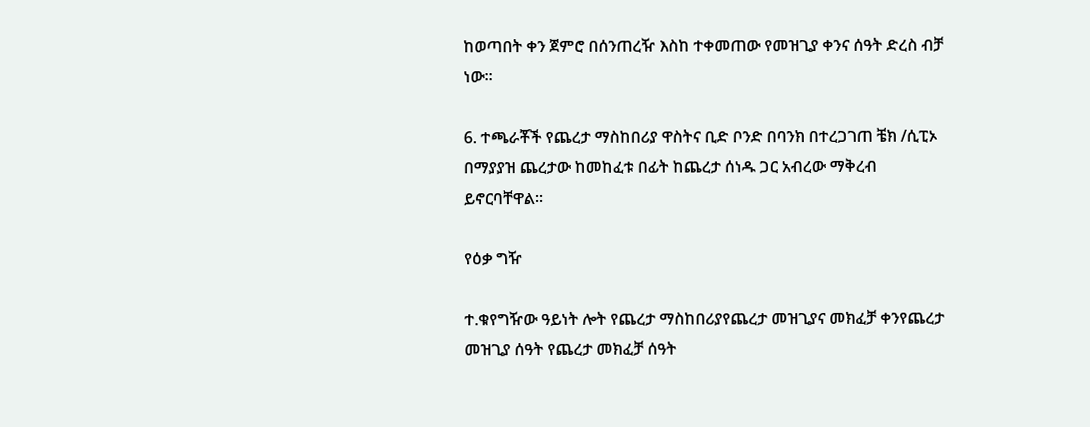ከወጣበት ቀን ጀምሮ በሰንጠረዥ እስከ ተቀመጠው የመዝጊያ ቀንና ሰዓት ድረስ ብቻ ነው።

6. ተጫራቾች የጨረታ ማስከበሪያ ዋስትና ቢድ ቦንድ በባንክ በተረጋገጠ ቼክ /ሲፒኦ በማያያዝ ጨረታው ከመከፈቱ በፊት ከጨረታ ሰነዱ ጋር አብረው ማቅረብ ይኖርባቸዋል።

የዕቃ ግዥ

ተ.ቁየግዥው ዓይነት ሎት የጨረታ ማስከበሪያየጨረታ መዝጊያና መክፈቻ ቀንየጨረታ  መዝጊያ ሰዓት የጨረታ መክፈቻ ሰዓት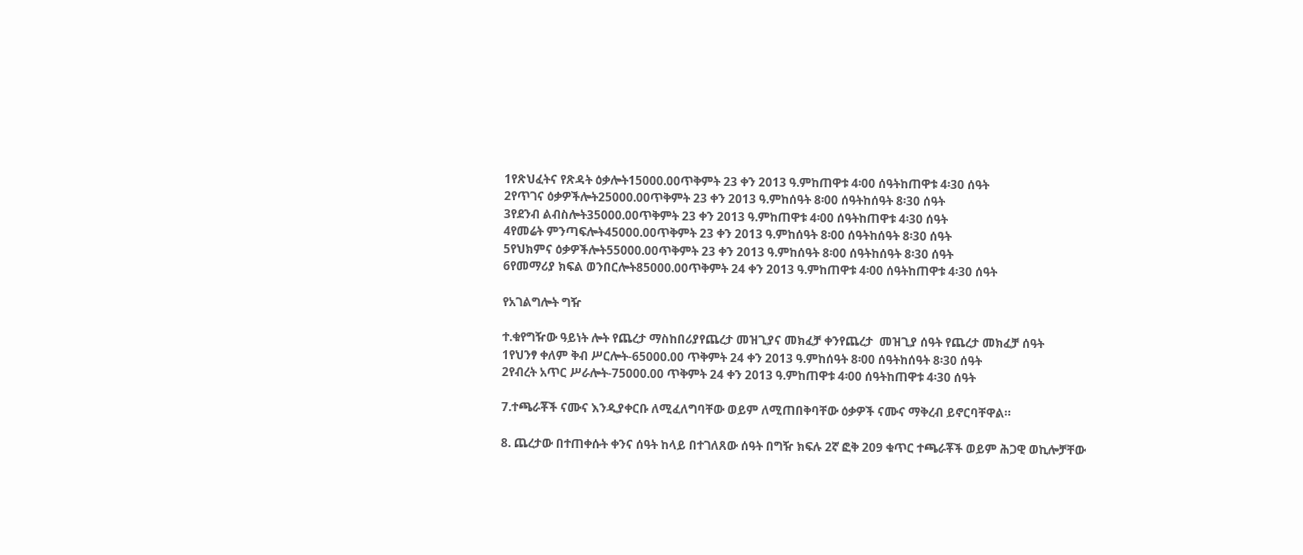1የጽህፈትና የጽዳት ዕቃሎት15000.00ጥቅምት 23 ቀን 2013 ዓ.ምከጠዋቱ 4፡00 ሰዓትከጠዋቱ 4፡30 ሰዓት
2የጥገና ዕቃዎችሎት25000.00ጥቅምት 23 ቀን 2013 ዓ.ምከሰዓት 8፡00 ሰዓትከሰዓት 8፡30 ሰዓት
3የደንብ ልብስሎት35000.00ጥቅምት 23 ቀን 2013 ዓ.ምከጠዋቱ 4፡00 ሰዓትከጠዋቱ 4፡30 ሰዓት
4የመሬት ምንጣፍሎት45000.00ጥቅምት 23 ቀን 2013 ዓ.ምከሰዓት 8፡00 ሰዓትከሰዓት 8፡30 ሰዓት
5የህክምና ዕቃዎችሎት55000.00ጥቅምት 23 ቀን 2013 ዓ.ምከሰዓት 8፡00 ሰዓትከሰዓት 8፡30 ሰዓት
6የመማሪያ ክፍል ወንበርሎት85000.00ጥቅምት 24 ቀን 2013 ዓ.ምከጠዋቱ 4፡00 ሰዓትከጠዋቱ 4፡30 ሰዓት

የአገልግሎት ግዥ

ተ.ቁየግዥው ዓይነት ሎት የጨረታ ማስከበሪያየጨረታ መዝጊያና መክፈቻ ቀንየጨረታ  መዝጊያ ሰዓት የጨረታ መክፈቻ ሰዓት
1የህንፃ ቀለም ቅብ ሥርሎት-65000.00 ጥቅምት 24 ቀን 2013 ዓ.ምከሰዓት 8፡00 ሰዓትከሰዓት 8፡30 ሰዓት
2የብረት አጥር ሥራሎት-75000.00 ጥቅምት 24 ቀን 2013 ዓ.ምከጠዋቱ 4፡00 ሰዓትከጠዋቱ 4፡30 ሰዓት

7.ተጫራቾች ናሙና እንዲያቀርቡ ለሚፈለግባቸው ወይም ለሚጠበቅባቸው ዕቃዎች ናሙና ማቅረብ ይኖርባቸዋል።

8. ጨረታው በተጠቀሱት ቀንና ሰዓት ከላይ በተገለጸው ሰዓት በግዥ ክፍሉ 2ኛ ፎቅ 209 ቁጥር ተጫራቾች ወይም ሕጋዊ ወኪሎቻቸው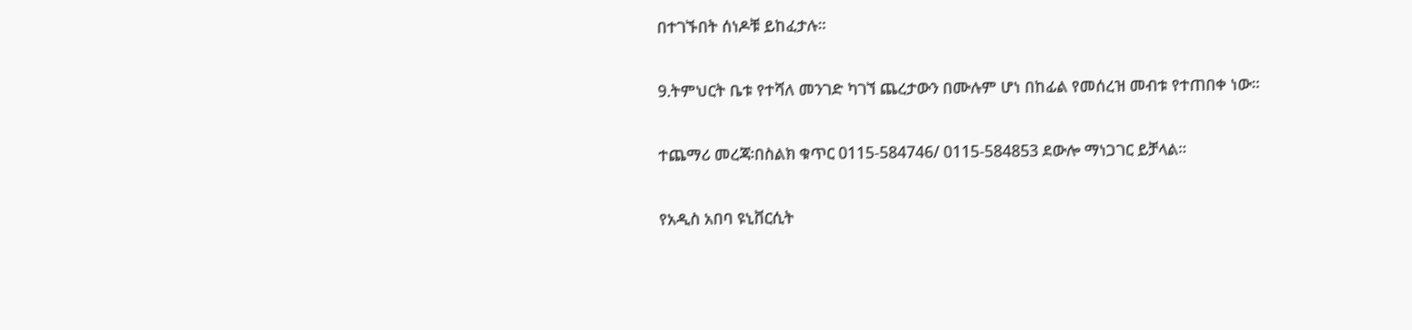በተገኙበት ሰነዶቹ ይከፈታሉ።

9.ትምህርት ቤቱ የተሻለ መንገድ ካገኘ ጨረታውን በሙሉም ሆነ በከፊል የመሰረዝ መብቱ የተጠበቀ ነው።

ተጨማሪ መረጃ፡በስልክ ቁጥር 0115-584746/ 0115-584853 ደውሎ ማነጋገር ይቻላል።

የአዲስ አበባ ዩኒቨርሲት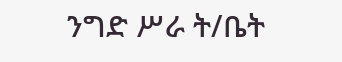ንግድ ሥራ ት/ቤት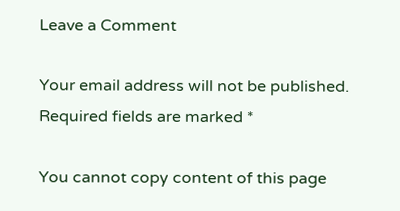Leave a Comment

Your email address will not be published. Required fields are marked *

You cannot copy content of this page